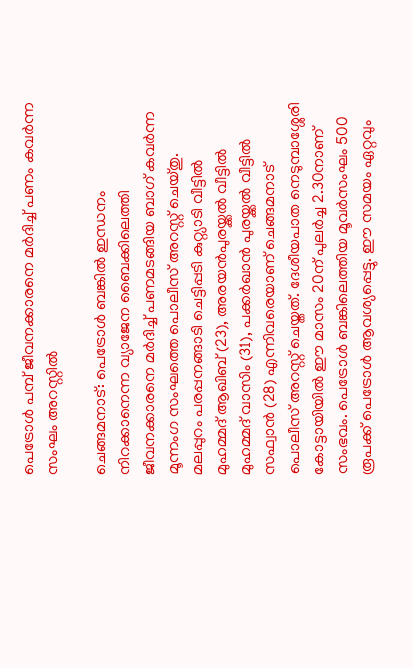പെട്രോൾ പമ്പ് ജീവനക്കാരനെ മർദിച്ച് പണം കവർന്ന സംഘം അറസ്റ്റിൽ

ചെങ്ങമനാട്: പെട്രോൾ ബങ്കിൽ ഇന്ധനം നിറക്കാനെന്ന വ്യാജേന ബൈക്കിലെത്തി ജീവനക്കാരനെ മർദിച്ച് പണമടങ്ങിയ ബാഗ് കവർന്ന മൂന്നംഗ സംഘത്തെ പൊലീസ് അറസ്റ്റ് ചെയ്തു. മലപ്പുറം പരപ്പനങ്ങാടി ചെട്ടിപ്പടി കുറ്റ്യാടി വീട്ടിൽ മുഹമ്മദ് ആഖിബ് (23), അരയൻപുരയ്ക്കൽ വീട്ടിൽ മുഹമ്മദ് വാസിം (31), പക്കർഖാൻ പുരയ്ക്കൽ വീട്ടിൽ സഫ്വാൻ (28) എന്നിവരെയാണ് ചെങ്ങമനാട് പൊലീസ് അറസ്റ്റ് ചെയ്തത്. ദേശീയപാത നെടുമ്പാശ്ശേരി കോട്ടായിയിൽ ഈ മാസം 20ന് പുലർച്ച 2.30നാണ് സംഭവം. പെട്രോൾ ബങ്കിലെത്തിയ മൂവർസംഘം 500 രൂപക്ക് പെട്രോൾ ആവശ്യപ്പെട്ടു. ഈ സമയം ഏറ്റവും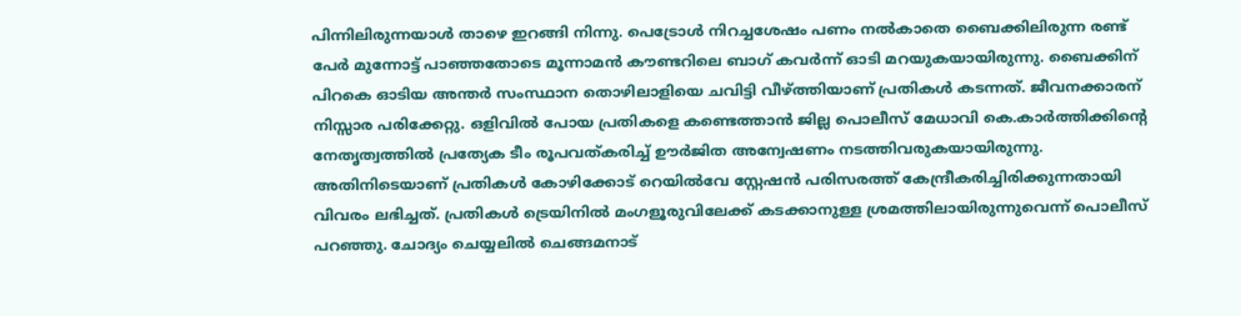പിന്നിലിരുന്നയാൾ താഴെ ഇറങ്ങി നിന്നു. പെട്രോൾ നിറച്ചശേഷം പണം നൽകാതെ ബൈക്കിലിരുന്ന രണ്ട് പേർ മുന്നോട്ട് പാഞ്ഞതോടെ മൂന്നാമൻ കൗണ്ടറിലെ ബാഗ് കവർന്ന് ഓടി മറയുകയായിരുന്നു. ബൈക്കിന് പിറകെ ഓടിയ അന്തർ സംസ്ഥാന തൊഴിലാളിയെ ചവിട്ടി വീഴ്ത്തിയാണ് പ്രതികൾ കടന്നത്. ജീവനക്കാരന് നിസ്സാര പരിക്കേറ്റു. ഒളിവിൽ പോയ പ്രതികളെ കണ്ടെത്താൻ ജില്ല പൊലീസ് മേധാവി കെ.കാർത്തിക്കിന്‍റെ നേതൃത്വത്തിൽ പ്രത്യേക ടീം രൂപവത്കരിച്ച് ഊർജിത അന്വേഷണം നടത്തിവരുകയായിരുന്നു. അതിനിടെയാണ് പ്രതികൾ കോഴിക്കോട് റെയിൽവേ സ്റ്റേഷൻ പരിസരത്ത് കേന്ദ്രീകരിച്ചിരിക്കുന്നതായി വിവരം ലഭിച്ചത്. പ്രതികൾ ട്രെയിനിൽ മംഗളൂരുവിലേക്ക് കടക്കാനുള്ള ശ്രമത്തിലായിരുന്നുവെന്ന് പൊലീസ് പറഞ്ഞു. ചോദ്യം ചെയ്യലിൽ ചെങ്ങമനാട്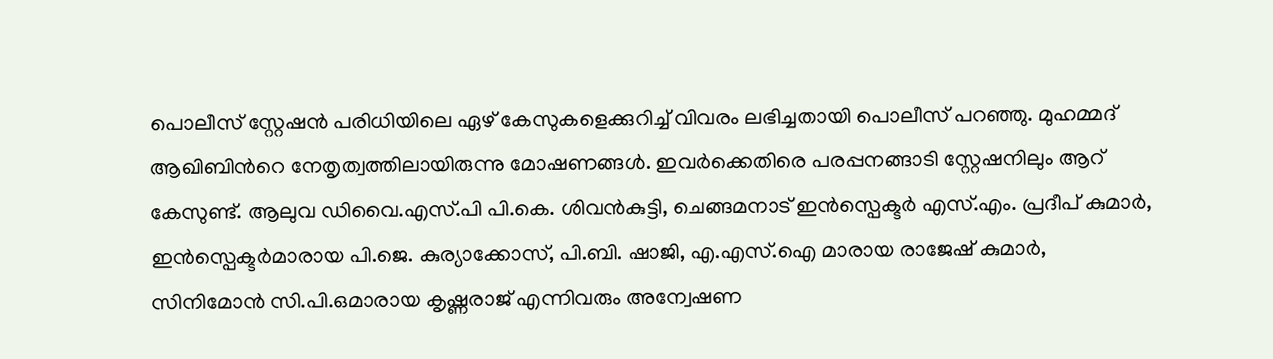പൊലീസ് സ്റ്റേഷൻ പരിധിയിലെ ഏഴ് കേസുകളെക്കുറിച്ച് വിവരം ലഭിച്ചതായി പൊലീസ് പറഞ്ഞു. മുഹമ്മദ് ആഖിബിന്‍റെ നേതൃത്വത്തിലായിരുന്നു മോഷണങ്ങൾ. ഇവർക്കെതിരെ പരപ്പനങ്ങാടി സ്റ്റേഷനിലും ആറ് കേസുണ്ട്. ആലുവ ഡിവൈ.എസ്.പി പി.കെ. ശിവൻകുട്ടി, ചെങ്ങമനാട് ഇൻസ്പെക്ടർ എസ്.എം. പ്രദീപ് കുമാർ, ഇൻസ്പെക്ടർമാരായ പി.ജെ. കുര്യാക്കോസ്, പി.ബി. ഷാജി, എ.എസ്.ഐ മാരായ രാജേഷ് കുമാർ, സിനിമോൻ സി.പി.ഒമാരായ കൃഷ്ണരാജ് എന്നിവരും അന്വേഷണ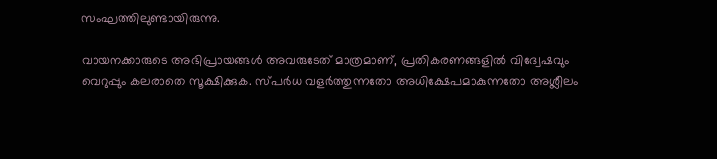സംഘത്തിലുണ്ടായിരുന്നു.

വായനക്കാരുടെ അഭിപ്രായങ്ങള്‍ അവരുടേത് മാത്രമാണ്, പ്രതികരണങ്ങളിൽ വിദ്വേഷവും വെറുപ്പും കലരാതെ സൂക്ഷിക്കുക. സ്പർധ വളർത്തുന്നതോ അധിക്ഷേപമാകുന്നതോ അശ്ലീലം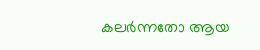കലർന്നതോ ആയ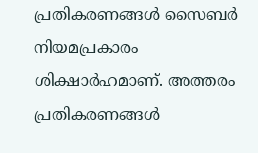പ്രതികരണങ്ങൾ സൈബർ നിയമപ്രകാരം ശിക്ഷാർഹമാണ്. അത്തരം പ്രതികരണങ്ങൾ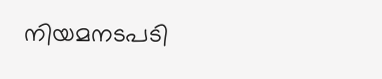നിയമനടപടി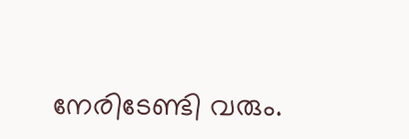നേരിടേണ്ടി വരും.